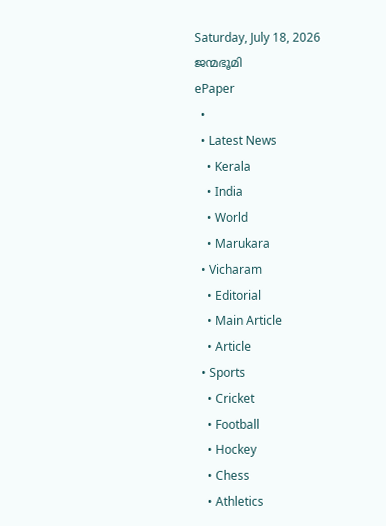Saturday, July 18, 2026
ജന്മഭൂമി
ePaper
  •
  • Latest News
    • Kerala
    • India
    • World
    • Marukara
  • Vicharam
    • Editorial
    • Main Article
    • Article
  • Sports
    • Cricket
    • Football
    • Hockey
    • Chess
    • Athletics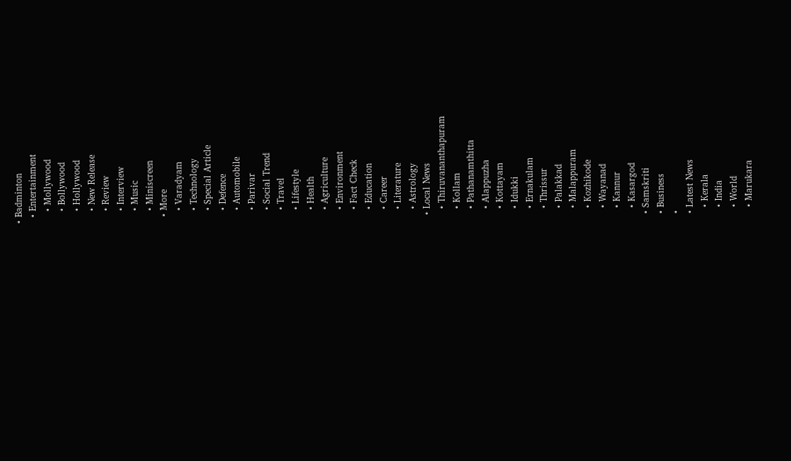• Badminton
  • Entertainment
    • Mollywood
    • Bollywood
    • Hollywood
    • New Release
    • Review
    • Interview
    • Music
    • Miniscreen
  • More
    • Varadyam
    • Technology
    • Special Article
    • Defence
    • Automobile
    • Parivar
    • Social Trend
    • Travel
    • Lifestyle
    • Health
    • Agriculture
    • Environment
    • Fact Check
    • Education
    • Career
    • Literature
    • Astrology
  • Local News
    • Thiruvananthapuram
    • Kollam
    • Pathanamthitta
    • Alappuzha
    • Kottayam
    • Idukki
    • Ernakulam
    • Thrissur
    • Palakkad
    • Malappuram
    • Kozhikode
    • Wayanad
    • Kannur
    • Kasargod
  • Samskriti
  • Business
  •
  • Latest News
    • Kerala
    • India
    • World
    • Marukara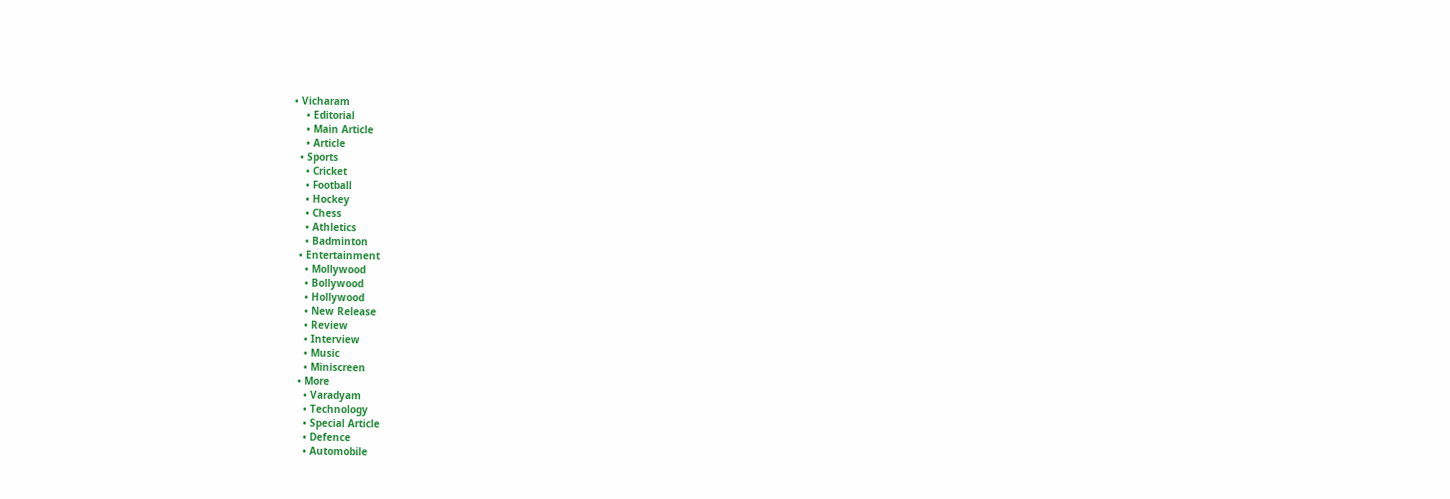• Vicharam
    • Editorial
    • Main Article
    • Article
  • Sports
    • Cricket
    • Football
    • Hockey
    • Chess
    • Athletics
    • Badminton
  • Entertainment
    • Mollywood
    • Bollywood
    • Hollywood
    • New Release
    • Review
    • Interview
    • Music
    • Miniscreen
  • More
    • Varadyam
    • Technology
    • Special Article
    • Defence
    • Automobile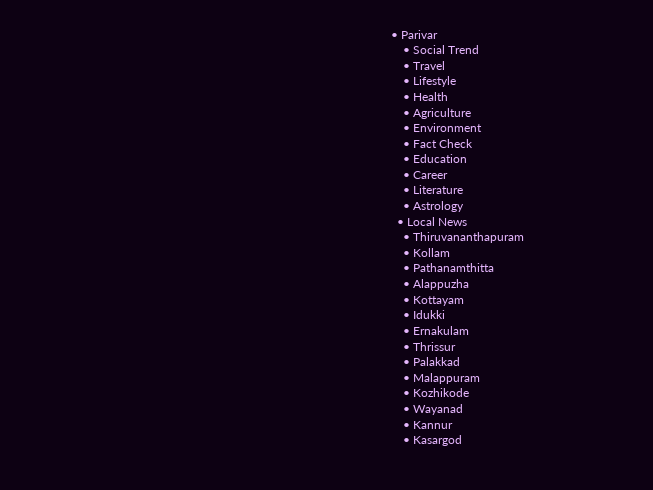• Parivar
    • Social Trend
    • Travel
    • Lifestyle
    • Health
    • Agriculture
    • Environment
    • Fact Check
    • Education
    • Career
    • Literature
    • Astrology
  • Local News
    • Thiruvananthapuram
    • Kollam
    • Pathanamthitta
    • Alappuzha
    • Kottayam
    • Idukki
    • Ernakulam
    • Thrissur
    • Palakkad
    • Malappuram
    • Kozhikode
    • Wayanad
    • Kannur
    • Kasargod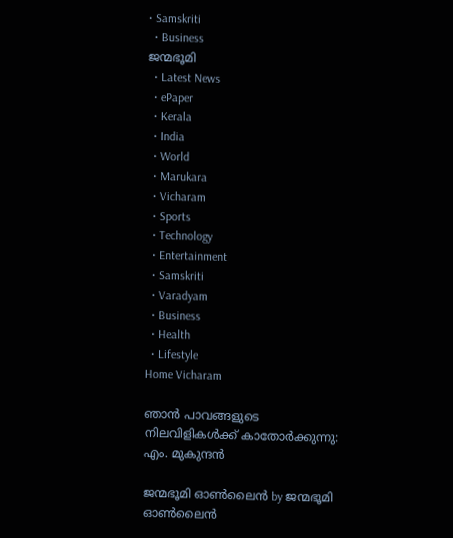• Samskriti
  • Business
ജന്മഭൂമി
  • Latest News
  • ePaper
  • Kerala
  • India
  • World
  • Marukara
  • Vicharam
  • Sports
  • Technology
  • Entertainment
  • Samskriti
  • Varadyam
  • Business
  • Health
  • Lifestyle
Home Vicharam

ഞാന്‍ പാവങ്ങളുടെ നിലവിളികള്‍ക്ക് കാതോര്‍ക്കുന്നു: എം. മുകുന്ദന്‍

ജന്മഭൂമി ഓണ്‍ലൈന്‍ by ജന്മഭൂമി ഓണ്‍ലൈന്‍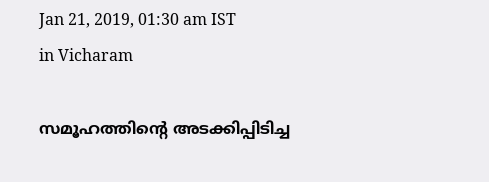Jan 21, 2019, 01:30 am IST
in Vicharam

സമൂഹത്തിന്റെ അടക്കിപ്പിടിച്ച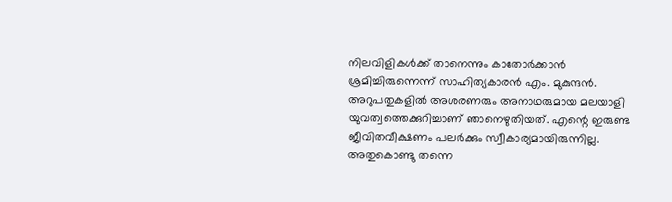നിലവിളികള്‍ക്ക് താനെന്നും കാതോര്‍ക്കാന്‍ ശ്രമിച്ചിരുന്നെന്ന് സാഹിത്യകാരന്‍ എം. മുകുന്ദന്‍. അറുപതുകളില്‍ അശരണരും അനാഥരുമായ മലയാളി യുവത്വത്തെക്കുറിച്ചാണ് ഞാനെഴുതിയത്. എന്റെ ഇരുണ്ട ജീവിതവീക്ഷണം പലര്‍ക്കും സ്വീകാര്യമായിരുന്നില്ല. അതുകൊണ്ടു തന്നെ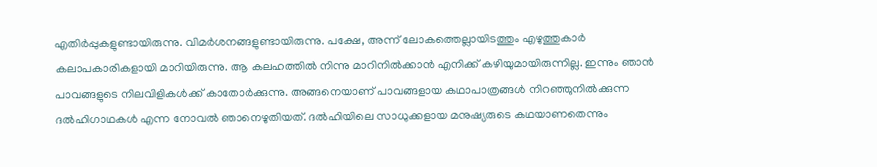എതിര്‍പ്പുകളുണ്ടായിരുന്നു. വിമര്‍ശനങ്ങളുണ്ടായിരുന്നു. പക്ഷേ, അന്ന് ലോകത്തെല്ലായിടത്തും എഴുത്തുകാര്‍ കലാപകാരികളായി മാറിയിരുന്നു. ആ കലഹത്തില്‍ നിന്നു മാറിനില്‍ക്കാന്‍ എനിക്ക് കഴിയുമായിരുന്നില്ല. ഇന്നും ഞാന്‍ പാവങ്ങളുടെ നിലവിളികള്‍ക്ക് കാതോര്‍ക്കുന്നു. അങ്ങനെയാണ് പാവങ്ങളായ കഥാപാത്രങ്ങള്‍ നിറഞ്ഞുനില്‍ക്കുന്ന ദല്‍ഹിഗാഥകള്‍ എന്ന നോവല്‍ ഞാനെഴുതിയത്. ദല്‍ഹിയിലെ സാധുക്കളായ മനുഷ്യരുടെ കഥയാണതെന്നും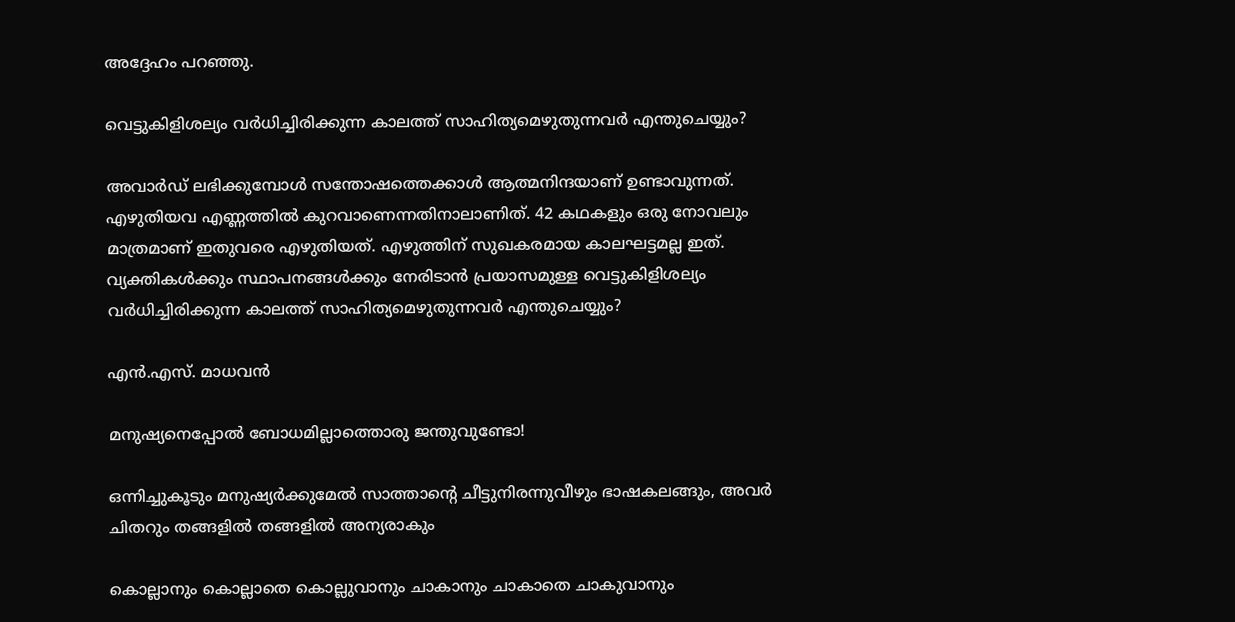അദ്ദേഹം പറഞ്ഞു.

വെട്ടുകിളിശല്യം വര്‍ധിച്ചിരിക്കുന്ന കാലത്ത് സാഹിത്യമെഴുതുന്നവര്‍ എന്തുചെയ്യും?

അവാര്‍ഡ് ലഭിക്കുമ്പോള്‍ സന്തോഷത്തെക്കാള്‍ ആത്മനിന്ദയാണ് ഉണ്ടാവുന്നത്. എഴുതിയവ എണ്ണത്തില്‍ കുറവാണെന്നതിനാലാണിത്. 42 കഥകളും ഒരു നോവലും മാത്രമാണ് ഇതുവരെ എഴുതിയത്. എഴുത്തിന് സുഖകരമായ കാലഘട്ടമല്ല ഇത്. വ്യക്തികള്‍ക്കും സ്ഥാപനങ്ങള്‍ക്കും നേരിടാന്‍ പ്രയാസമുള്ള വെട്ടുകിളിശല്യം വര്‍ധിച്ചിരിക്കുന്ന കാലത്ത് സാഹിത്യമെഴുതുന്നവര്‍ എന്തുചെയ്യും?

എന്‍.എസ്. മാധവന്‍

മനുഷ്യനെപ്പോല്‍ ബോധമില്ലാത്തൊരു ജന്തുവുണ്ടോ!

ഒന്നിച്ചുകൂടും മനുഷ്യര്‍ക്കുമേല്‍ സാത്താന്റെ ചീട്ടുനിരന്നുവീഴും ഭാഷകലങ്ങും, അവര്‍ ചിതറും തങ്ങളില്‍ തങ്ങളില്‍ അന്യരാകും

കൊല്ലാനും കൊല്ലാതെ കൊല്ലുവാനും ചാകാനും ചാകാതെ ചാകുവാനും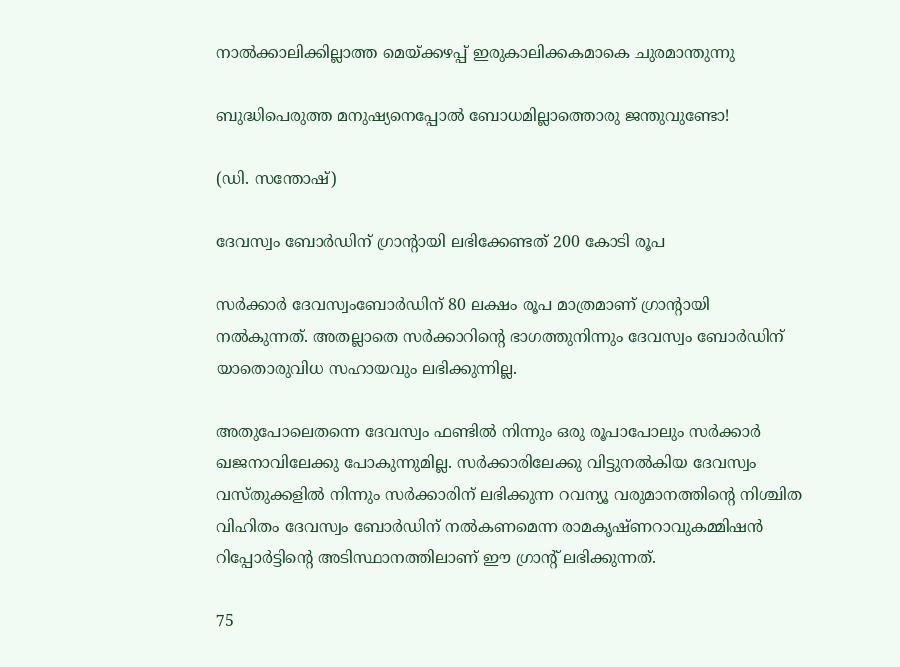നാല്‍ക്കാലിക്കില്ലാത്ത മെയ്‌ക്കഴപ്പ് ഇരുകാലിക്കകമാകെ ചുരമാന്തുന്നു

ബുദ്ധിപെരുത്ത മനുഷ്യനെപ്പോല്‍ ബോധമില്ലാത്തൊരു ജന്തുവുണ്ടോ!

(ഡി. സന്തോഷ്)

ദേവസ്വം ബോര്‍ഡിന് ഗ്രാന്റായി ലഭിക്കേണ്ടത് 200 കോടി രൂപ

സര്‍ക്കാര്‍ ദേവസ്വംബോര്‍ഡിന് 80 ലക്ഷം രൂപ മാത്രമാണ് ഗ്രാന്റായി നല്‍കുന്നത്. അതല്ലാതെ സര്‍ക്കാറിന്റെ ഭാഗത്തുനിന്നും ദേവസ്വം ബോര്‍ഡിന് യാതൊരുവിധ സഹായവും ലഭിക്കുന്നില്ല.

അതുപോലെതന്നെ ദേവസ്വം ഫണ്ടില്‍ നിന്നും ഒരു രൂപാപോലും സര്‍ക്കാര്‍ ഖജനാവിലേക്കു പോകുന്നുമില്ല. സര്‍ക്കാരിലേക്കു വിട്ടുനല്‍കിയ ദേവസ്വം വസ്തുക്കളില്‍ നിന്നും സര്‍ക്കാരിന് ലഭിക്കുന്ന റവന്യൂ വരുമാനത്തിന്റെ നിശ്ചിത വിഹിതം ദേവസ്വം ബോര്‍ഡിന് നല്‍കണമെന്ന രാമകൃഷ്ണറാവുകമ്മിഷന്‍ റിപ്പോര്‍ട്ടിന്റെ അടിസ്ഥാനത്തിലാണ് ഈ ഗ്രാന്റ് ലഭിക്കുന്നത്.

75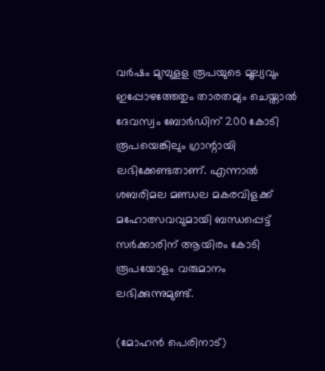വര്‍ഷം മുമ്പുളള രൂപയുടെ മൂല്യവും ഇപ്പോഴത്തേതും താരതമ്യം ചെയ്താല്‍ ദേവസ്വം ബോര്‍ഡിന് 200 കോടി രൂപയെങ്കിലും ഗ്രാന്റായി ലഭിക്കേണ്ടതാണ്. എന്നാല്‍ ശബരിമല മണ്ഡല മകരവിളക്ക് മഹോത്സവവുമായി ബന്ധപ്പെട്ട് സര്‍ക്കാരിന് ആയിരം കോടി രൂപയോളം വരുമാനം ലഭിക്കുന്നുമുണ്ട്.

(മോഹന്‍ പെരിനാട്)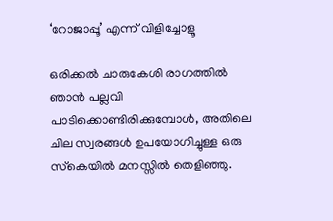‘റോജാപ്പൂ’ എന്ന് വിളിച്ചോളൂ

ഒരിക്കല്‍ ചാരുകേശി രാഗത്തില്‍ ഞാന്‍ പല്ലവി പാടിക്കൊണ്ടിരിക്കുമ്പോള്‍, അതിലെ ചില സ്വരങ്ങള്‍ ഉപയോഗിച്ചുള്ള ഒരു സ്‌കെയില്‍ മനസ്സില്‍ തെളിഞ്ഞു.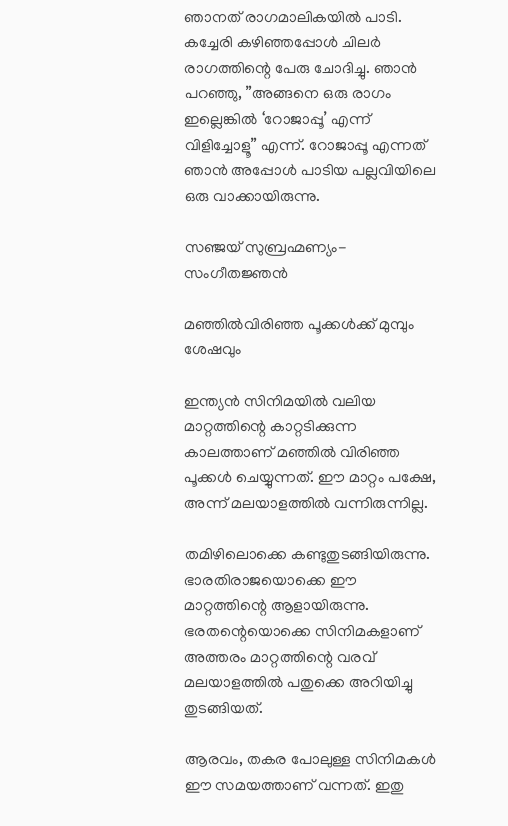ഞാനത് രാഗമാലികയില്‍ പാടി. കച്ചേരി കഴിഞ്ഞപ്പോള്‍ ചിലര്‍ രാഗത്തിന്റെ പേരു ചോദിച്ചു. ഞാന്‍ പറഞ്ഞു, ”അങ്ങനെ ഒരു രാഗം ഇല്ലെങ്കില്‍ ‘റോജാപ്പൂ’ എന്ന് വിളിച്ചോളൂ” എന്ന്. റോജാപ്പൂ എന്നത് ഞാന്‍ അപ്പോള്‍ പാടിയ പല്ലവിയിലെ ഒരു വാക്കായിരുന്നു.

സഞ്ജയ് സുബ്രഹ്മണ്യം- സംഗീതജ്ഞന്‍

മഞ്ഞില്‍വിരിഞ്ഞ പൂക്കള്‍ക്ക് മുമ്പും ശേഷവും

ഇന്ത്യന്‍ സിനിമയില്‍ വലിയ മാറ്റത്തിന്റെ കാറ്റടിക്കുന്ന കാലത്താണ് മഞ്ഞില്‍ വിരിഞ്ഞ പൂക്കള്‍ ചെയ്യുന്നത്. ഈ മാറ്റം പക്ഷേ, അന്ന് മലയാളത്തില്‍ വന്നിരുന്നില്ല.

തമിഴിലൊക്കെ കണ്ടുതുടങ്ങിയിരുന്നു. ഭാരതിരാജയൊക്കെ ഈ മാറ്റത്തിന്റെ ആളായിരുന്നു. ഭരതന്റെയൊക്കെ സിനിമകളാണ് അത്തരം മാറ്റത്തിന്റെ വരവ് മലയാളത്തില്‍ പതുക്കെ അറിയിച്ചു തുടങ്ങിയത്.

ആരവം, തകര പോലുള്ള സിനിമകള്‍ ഈ സമയത്താണ് വന്നത്. ഇതു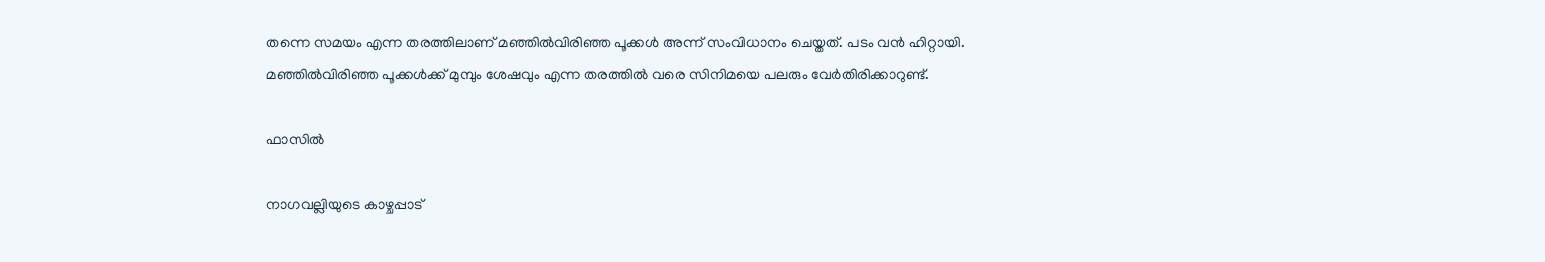തന്നെ സമയം എന്ന തരത്തിലാണ് മഞ്ഞില്‍വിരിഞ്ഞ പൂക്കള്‍ അന്ന് സംവിധാനം ചെയ്തത്. പടം വന്‍ ഹിറ്റായി. മഞ്ഞില്‍വിരിഞ്ഞ പൂക്കള്‍ക്ക് മുമ്പും ശേഷവും എന്ന തരത്തില്‍ വരെ സിനിമയെ പലരും വേര്‍തിരിക്കാറുണ്ട്.

ഫാസില്‍

നാഗവല്ലിയുടെ കാഴ്ചപ്പാട്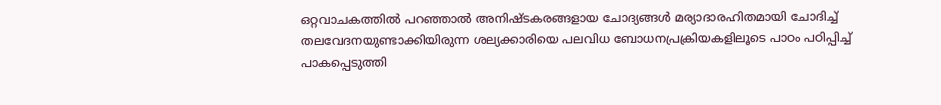ഒറ്റവാചകത്തില്‍ പറഞ്ഞാല്‍ അനിഷ്ടകരങ്ങളായ ചോദ്യങ്ങള്‍ മര്യാദാരഹിതമായി ചോദിച്ച് തലവേദനയുണ്ടാക്കിയിരുന്ന ശല്യക്കാരിയെ പലവിധ ബോധനപ്രക്രിയകളിലൂടെ പാഠം പഠിപ്പിച്ച് പാകപ്പെടുത്തി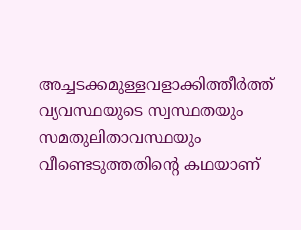അച്ചടക്കമുള്ളവളാക്കിത്തീര്‍ത്ത് വ്യവസ്ഥയുടെ സ്വസ്ഥതയും സമതുലിതാവസ്ഥയും വീണ്ടെടുത്തതിന്റെ കഥയാണ്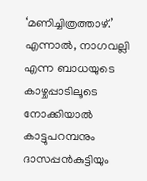‘മണിച്ചിത്രത്താഴ്.’ എന്നാല്‍, നാഗവല്ലി എന്ന ബാധയുടെ കാഴ്ചപ്പാടിലൂടെ നോക്കിയാല്‍ കാട്ടുപറമ്പനും ദാസപ്പന്‍കുട്ടിയും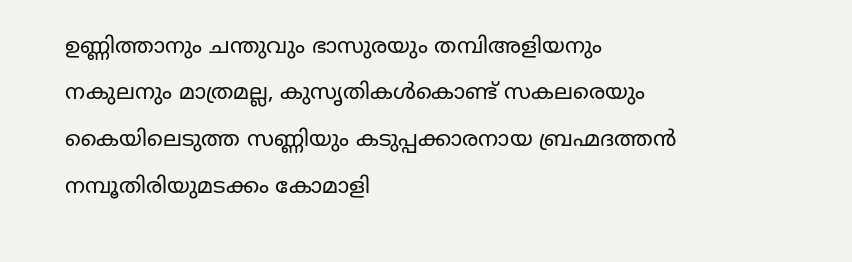ഉണ്ണിത്താനും ചന്തുവും ഭാസുരയും തമ്പിഅളിയനും നകുലനും മാത്രമല്ല, കുസൃതികള്‍കൊണ്ട് സകലരെയും കൈയിലെടുത്ത സണ്ണിയും കടുപ്പക്കാരനായ ബ്രഹ്മദത്തന്‍ നമ്പൂതിരിയുമടക്കം കോമാളി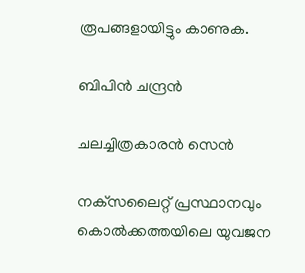രൂപങ്ങളായിട്ടും കാണുക.

ബിപിന്‍ ചന്ദ്രന്‍

ചലച്ചിത്രകാരന്‍ സെന്‍

നക്‌സലൈറ്റ് പ്രസ്ഥാനവും കൊല്‍ക്കത്തയിലെ യുവജന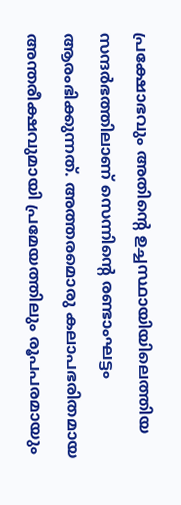പ്രക്ഷോഭവും അതിന്റെ ഉച്ചസ്ഥായിയിലെത്തിയ സന്ദര്‍ഭത്തിലാണ് സെന്നിന്റെ രണ്ടാംഘട്ടം ആരംഭിക്കുന്നത്. അത്തരമൊരു കലാപഭരിതമായ അന്തരീക്ഷവുമായി പ്രമേയത്തിലും രൂപപരമായും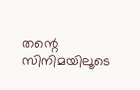തന്റെ സിനിമയിലൂടെ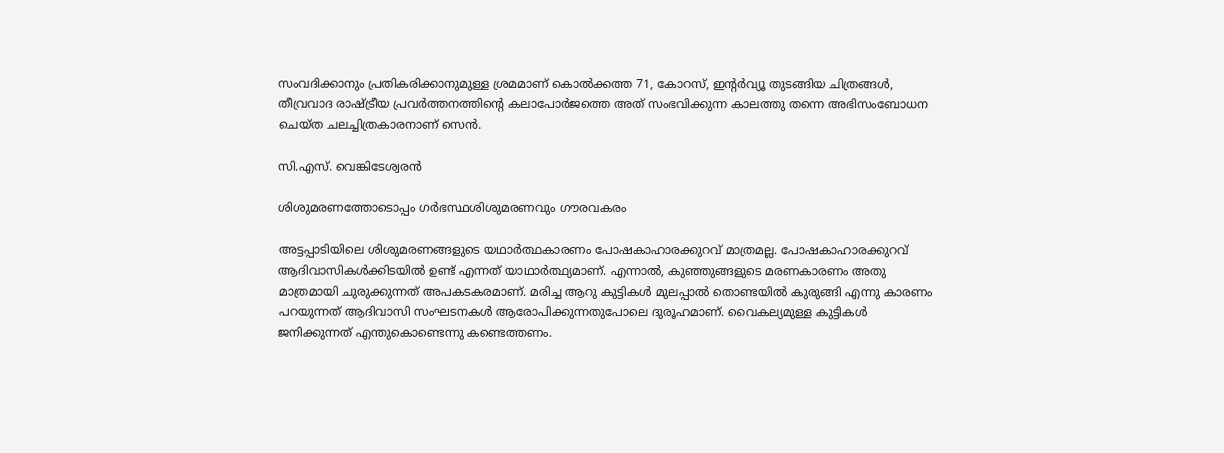സംവദിക്കാനും പ്രതികരിക്കാനുമുള്ള ശ്രമമാണ് കൊല്‍ക്കത്ത 71, കോറസ്, ഇന്റര്‍വ്യൂ തുടങ്ങിയ ചിത്രങ്ങള്‍, തീവ്രവാദ രാഷ്‌ട്രീയ പ്രവര്‍ത്തനത്തിന്റെ കലാപോര്‍ജത്തെ അത് സംഭവിക്കുന്ന കാലത്തു തന്നെ അഭിസംബോധന ചെയ്ത ചലച്ചിത്രകാരനാണ് സെന്‍.

സി.എസ്. വെങ്കിടേശ്വരന്‍

ശിശുമരണത്തോടൊപ്പം ഗര്‍ഭസ്ഥശിശുമരണവും ഗൗരവകരം

അട്ടപ്പാടിയിലെ ശിശുമരണങ്ങളുടെ യഥാര്‍ത്ഥകാരണം പോഷകാഹാരക്കുറവ് മാത്രമല്ല. പോഷകാഹാരക്കുറവ് ആദിവാസികള്‍ക്കിടയില്‍ ഉണ്ട് എന്നത് യാഥാര്‍ത്ഥ്യമാണ്. എന്നാല്‍, കുഞ്ഞുങ്ങളുടെ മരണകാരണം അതു മാത്രമായി ചുരുക്കുന്നത് അപകടകരമാണ്. മരിച്ച ആറു കുട്ടികള്‍ മുലപ്പാല്‍ തൊണ്ടയില്‍ കുരുങ്ങി എന്നു കാരണം പറയുന്നത് ആദിവാസി സംഘടനകള്‍ ആരോപിക്കുന്നതുപോലെ ദുരൂഹമാണ്. വൈകല്യമുള്ള കുട്ടികള്‍ ജനിക്കുന്നത് എന്തുകൊണ്ടെന്നു കണ്ടെത്തണം.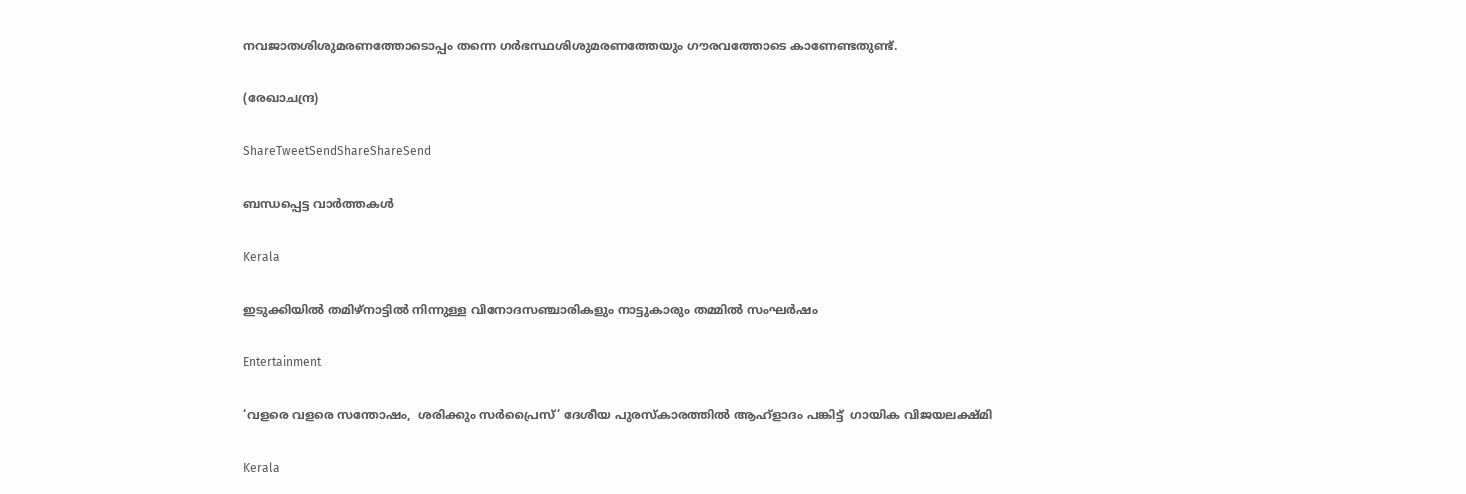നവജാതശിശുമരണത്തോടൊപ്പം തന്നെ ഗര്‍ഭസ്ഥശിശുമരണത്തേയും ഗൗരവത്തോടെ കാണേണ്ടതുണ്ട്.

(രേഖാചന്ദ്ര)

ShareTweetSendShareShareSend

ബന്ധപ്പെട്ട വാര്‍ത്തകള്‍

Kerala

ഇടുക്കിയില്‍ തമിഴ്‌നാട്ടില്‍ നിന്നുള്ള വിനോദസഞ്ചാരികളും നാട്ടുകാരും തമ്മില്‍ സംഘര്‍ഷം

Entertainment

‘വളരെ വളരെ സന്തോഷം,  ശരിക്കും സര്‍പ്രൈസ്’ ദേശീയ പുരസ്‌കാരത്തില്‍ ആഹ്‌ളാദം പങ്കിട്ട്  ഗായിക വിജയലക്ഷ്മി

Kerala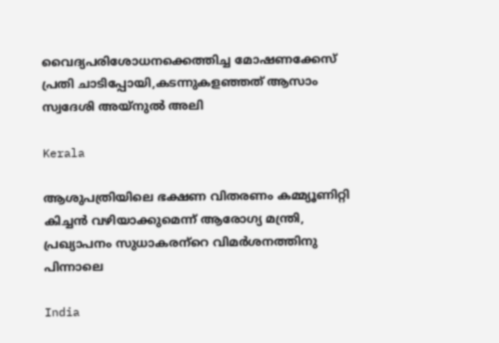വൈദ്യപരിശോധനക്കെത്തിച്ച മോഷണക്കേസ് പ്രതി ചാടിപ്പോയി,കടന്നുകളഞ്ഞത് ആസാം സ്വദേശി അയ്നുല്‍ അലി

Kerala

ആശുപത്രിയിലെ ഭക്ഷണ വിതരണം കമ്മ്യൂണിറ്റി കിച്ചന്‍ വഴിയാക്കുമെന്ന് ആരോഗ്യ മന്ത്രി, പ്രഖ്യാപനം സുധാകരന്‌റെ വിമര്‍ശനത്തിനു പിന്നാലെ

India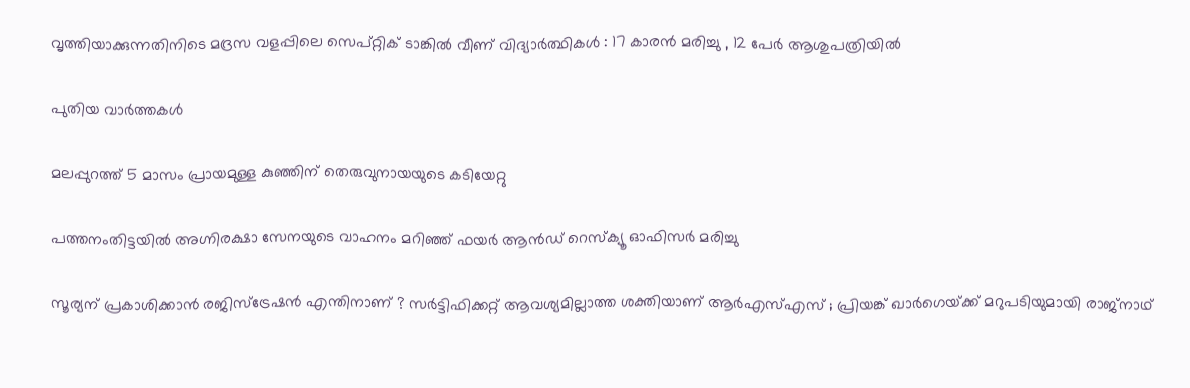വൃത്തിയാക്കുന്നതിനിടെ മദ്രസ വളപ്പിലെ സെപ്റ്റിക് ടാങ്കിൽ വീണ് വിദ്യാർത്ഥികൾ : 17 കാരൻ മരിച്ചു , 12 പേർ ആശുപത്രിയിൽ

പുതിയ വാര്‍ത്തകള്‍

മലപ്പുറത്ത് 5 മാസം പ്രായമുള്ള കുഞ്ഞിന് തെരുവുനായയുടെ കടിയേറ്റു

പത്തനംതിട്ടയില്‍ അഗ്നിരക്ഷാ സേനയുടെ വാഹനം മറിഞ്ഞ് ഫയര്‍ ആന്‍ഡ് റെസ്‌ക്യൂ ഓഫിസര്‍ മരിച്ചു

സൂര്യന് പ്രകാശിക്കാൻ രജിസ്ട്രേഷൻ എന്തിനാണ് ? സർട്ടിഫിക്കറ്റ് ആവശ്യമില്ലാത്ത ശക്തിയാണ് ആർ‌എസ്‌എസ് ; പ്രിയങ്ക് ഖാർഗെയ്‌ക്ക് മറുപടിയുമായി രാജ്‌നാഥ്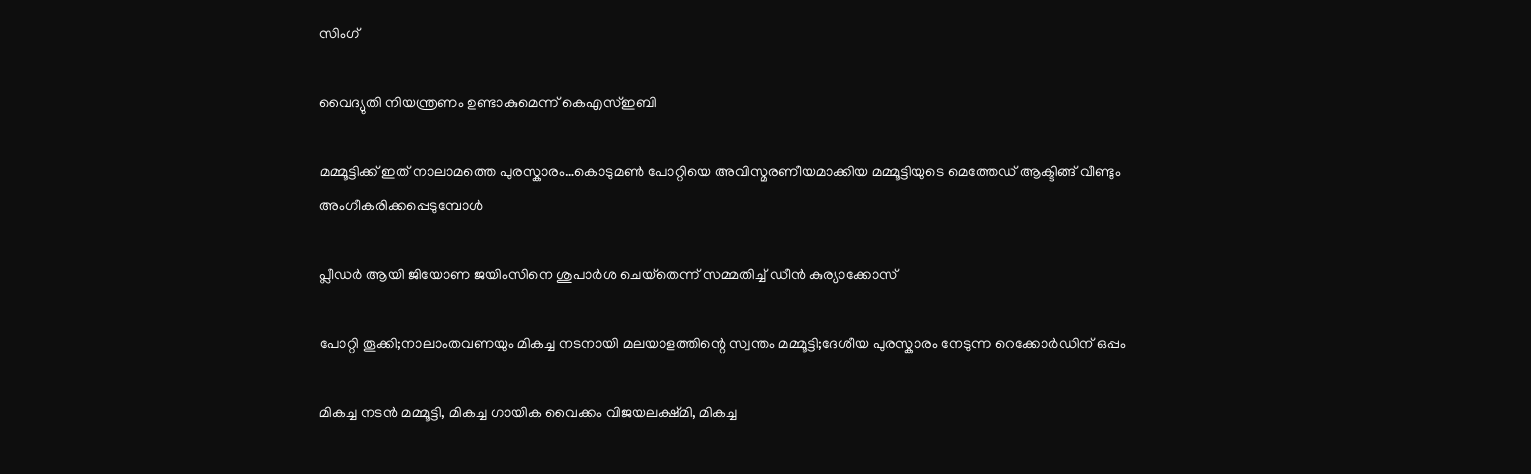സിംഗ്

വൈദ്യുതി നിയന്ത്രണം ഉണ്ടാകുമെന്ന് കെഎസ്ഇബി

മമ്മൂട്ടിക്ക് ഇത് നാലാമത്തെ പുരസ്കാരം…കൊടുമണ്‍ പോറ്റിയെ അവിസ്മരണീയമാക്കിയ മമ്മൂട്ടിയുടെ മെത്തേഡ് ആക്ടിങ്ങ് വീണ്ടും അംഗീകരിക്കപ്പെടുമ്പോള്‍

പ്ലീഡര്‍ ആയി ജിയോണ ജയിംസിനെ ശുപാര്‍ശ ചെയ്‌തെന്ന് സമ്മതിച്ച് ഡീന്‍ കുര്യാക്കോസ്

പോറ്റി തൂക്കി;നാലാംതവണയും മികച്ച നടനായി മലയാളത്തിന്റെ സ്വന്തം മമ്മൂട്ടി;ദേശീയ പുരസ്കാരം നേടുന്ന റെക്കോർഡിന് ഒപ്പം

മികച്ച നടന്‍ മമ്മൂട്ടി, മികച്ച ഗായിക വൈക്കം വിജയലക്ഷ്മി, മികച്ച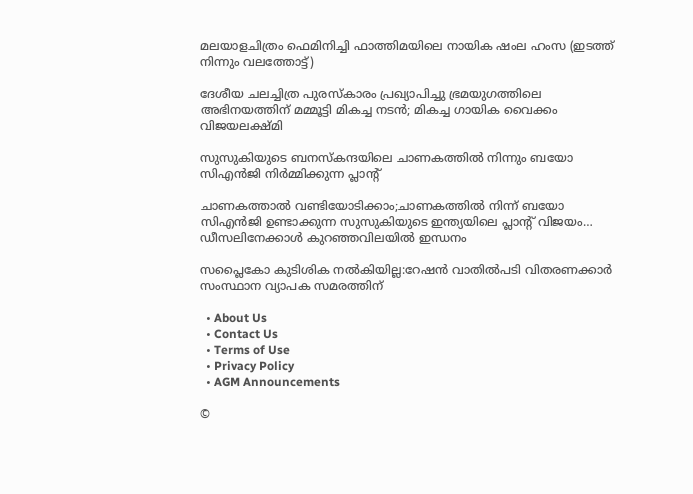മലയാളചിത്രം ഫെമിനിച്ചി ഫാത്തിമയിലെ നായിക ഷംല ഹംസ (ഇടത്ത് നിന്നും വലത്തോട്ട്)

ദേശീയ ചലച്ചിത്ര പുരസ്കാരം പ്രഖ്യാപിച്ചു ഭ്രമയുഗത്തിലെ അഭിനയത്തിന് മമ്മൂട്ടി മികച്ച നടന്‍; മികച്ച ഗായിക വൈക്കം വിജയലക്ഷ്മി

സുസുകിയുടെ ബനസ്കന്ദയിലെ ചാണകത്തില്‍ നിന്നും ബയോ സിഎന്‍ജി നിര്‍മ്മിക്കുന്ന പ്ലാന്‍റ്

ചാണകത്താല്‍ വണ്ടിയോടിക്കാം;ചാണകത്തില്‍ നിന്ന് ബയോ സിഎന്‍ജി ഉണ്ടാക്കുന്ന സുസുകിയുടെ ഇന്ത്യയിലെ പ്ലാന്‍റ് വിജയം… ഡീസലിനേക്കാള്‍ കുറഞ്ഞവിലയില്‍ ഇന്ധനം

സപ്ലൈകോ കുടിശിക നല്‍കിയില്ല:റേഷന്‍ വാതില്‍പടി വിതരണക്കാര്‍ സംസ്ഥാന വ്യാപക സമരത്തിന്

  • About Us
  • Contact Us
  • Terms of Use
  • Privacy Policy
  • AGM Announcements

©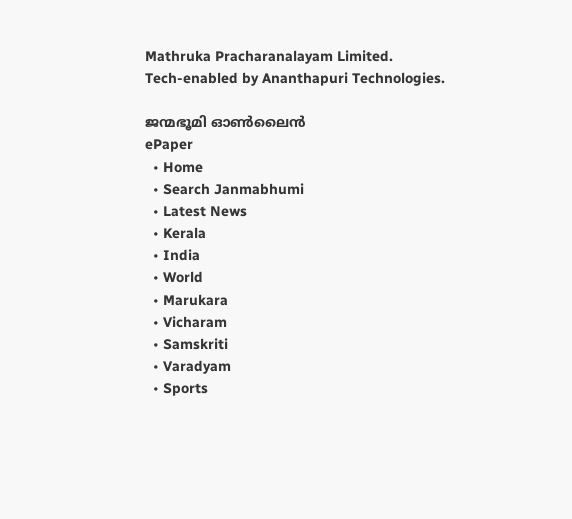Mathruka Pracharanalayam Limited.
Tech-enabled by Ananthapuri Technologies.

ജന്മഭൂമി ഓണ്‍ലൈന്‍
ePaper
  • Home
  • Search Janmabhumi
  • Latest News
  • Kerala
  • India
  • World
  • Marukara
  • Vicharam
  • Samskriti
  • Varadyam
  • Sports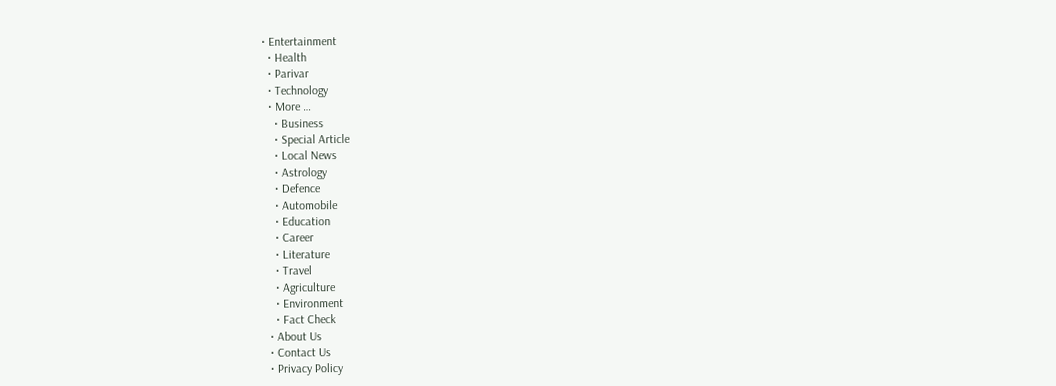• Entertainment
  • Health
  • Parivar
  • Technology
  • More …
    • Business
    • Special Article
    • Local News
    • Astrology
    • Defence
    • Automobile
    • Education
    • Career
    • Literature
    • Travel
    • Agriculture
    • Environment
    • Fact Check
  • About Us
  • Contact Us
  • Privacy Policy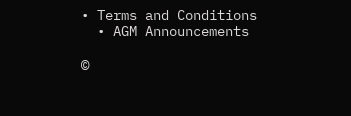• Terms and Conditions
  • AGM Announcements

©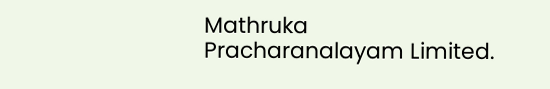Mathruka Pracharanalayam Limited.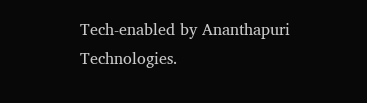Tech-enabled by Ananthapuri Technologies.